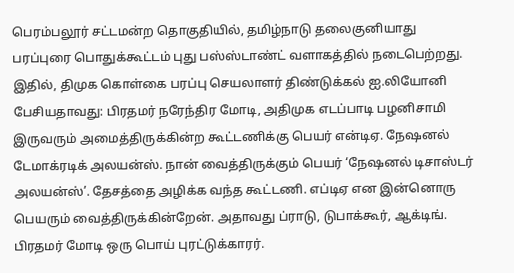பெரம்பலூர் சட்டமன்ற தொகுதியில், தமிழ்நாடு தலைகுனியாது பரப்புரை பொதுக்கூட்டம் புது பஸ்ஸ்டாண்ட் வளாகத்தில் நடைபெற்றது. இதில், திமுக கொள்கை பரப்பு செயலாளர் திண்டுக்கல் ஐ.லியோனி பேசியதாவது: பிரதமர் நரேந்திர மோடி, அதிமுக எடப்பாடி பழனிசாமி இருவரும் அமைத்திருக்கின்ற கூட்டணிக்கு பெயர் என்டிஏ. நேஷனல் டேமாக்ரடிக் அலயன்ஸ். நான் வைத்திருக்கும் பெயர் ‘நேஷனல் டிசாஸ்டர் அலயன்ஸ்’. தேசத்தை அழிக்க வந்த கூட்டணி. எப்டிஏ என இன்னொரு பெயரும் வைத்திருக்கின்றேன். அதாவது ப்ராடு, டுபாக்கூர், ஆக்டிங். பிரதமர் மோடி ஒரு பொய் புரட்டுக்காரர்.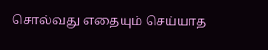சொல்வது எதையும் செய்யாத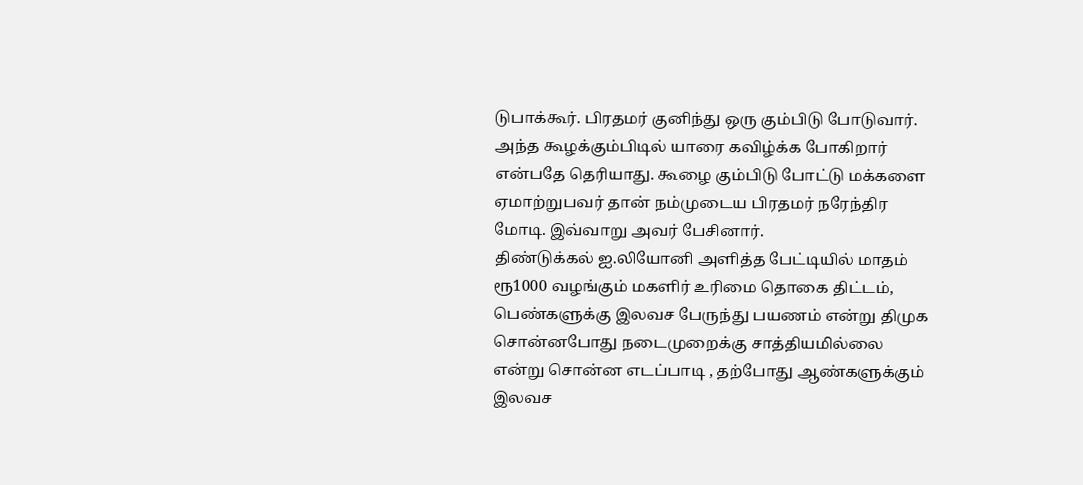டுபாக்கூர். பிரதமர் குனிந்து ஒரு கும்பிடு போடுவார். அந்த கூழக்கும்பிடில் யாரை கவிழ்க்க போகிறார் என்பதே தெரியாது. கூழை கும்பிடு போட்டு மக்களை ஏமாற்றுபவர் தான் நம்முடைய பிரதமர் நரேந்திர மோடி. இவ்வாறு அவர் பேசினார்.
திண்டுக்கல் ஐ.லியோனி அளித்த பேட்டியில் மாதம் ரூ1000 வழங்கும் மகளிர் உரிமை தொகை திட்டம், பெண்களுக்கு இலவச பேருந்து பயணம் என்று திமுக சொன்னபோது நடைமுறைக்கு சாத்தியமில்லை என்று சொன்ன எடப்பாடி , தற்போது ஆண்களுக்கும் இலவச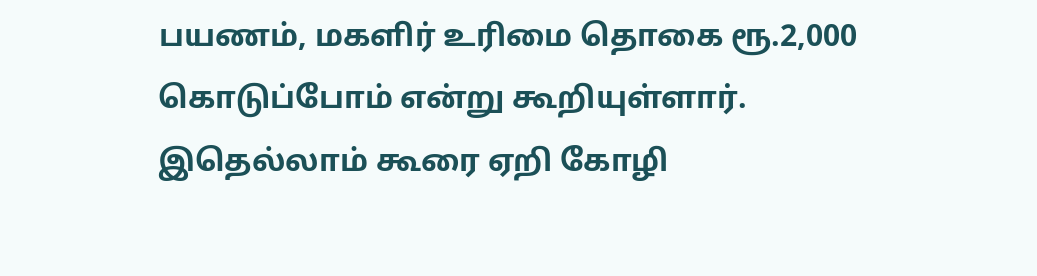பயணம், மகளிர் உரிமை தொகை ரூ.2,000 கொடுப்போம் என்று கூறியுள்ளார். இதெல்லாம் கூரை ஏறி கோழி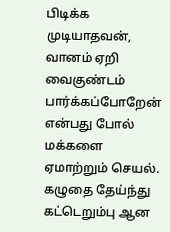பிடிக்க முடியாதவன், வானம் ஏறி வைகுண்டம் பார்க்கப்போறேன் என்பது போல் மக்களை ஏமாற்றும் செயல். கழுதை தேய்ந்து கட்டெறும்பு ஆன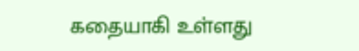கதையாகி உள்ளது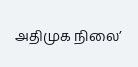அதிமுக நிலை’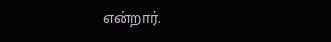என்றார்.